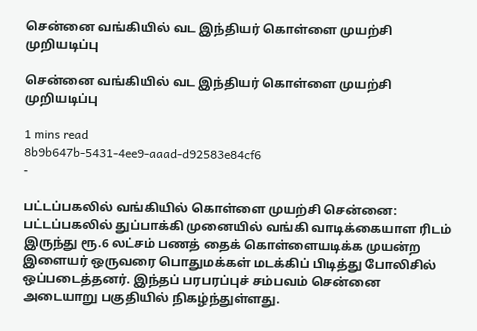சென்னை வங்கியில் வட இந்தியர் கொள்ளை முயற்சி முறியடிப்பு

சென்னை வங்கியில் வட இந்தியர் கொள்ளை முயற்சி முறியடிப்பு

1 mins read
8b9b647b-5431-4ee9-aaad-d92583e84cf6
-

பட்டப்பகலில் வங்கியில் கொள்ளை முயற்சி சென்னை: பட்டப்பகலில் துப்பாக்கி முனையில் வங்கி வாடிக்கையாள ரிடம் இருந்து ரூ.6 லட்சம் பணத் தைக் கொள்ளையடிக்க முயன்ற இளையர் ஒருவரை பொதுமக்கள் மடக்கிப் பிடித்து போலிசில் ஒப்படைத்தனர். இந்தப் பரபரப்புச் சம்பவம் சென்னை அடையாறு பகுதியில் நிகழ்ந்துள்ளது.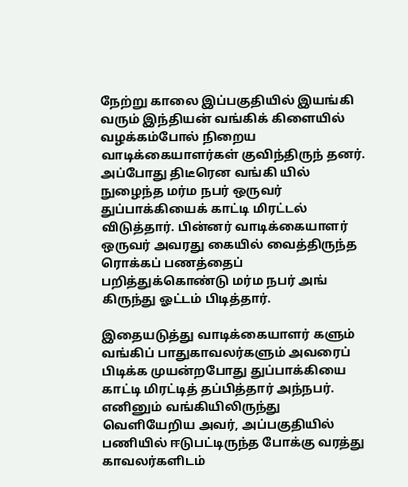நேற்று காலை இப்பகுதியில் இயங்கி வரும் இந்தியன் வங்கிக் கிளையில் வழக்கம்போல் நிறைய வாடிக்கையாளர்கள் குவிந்திருந் தனர். அப்போது திடீரென வங்கி யில் நுழைந்த மர்ம நபர் ஒருவர் துப்பாக்கியைக் காட்டி மிரட்டல் விடுத்தார். பின்னர் வாடிக்கையாளர் ஒருவர் அவரது கையில் வைத்திருந்த ரொக்கப் பணத்தைப் பறித்துக்கொண்டு மர்ம நபர் அங் கிருந்து ஓட்டம் பிடித்தார்.

இதையடுத்து வாடிக்கையாளர் களும் வங்கிப் பாதுகாவலர்களும் அவரைப் பிடிக்க முயன்றபோது துப்பாக்கியை காட்டி மிரட்டித் தப்பித்தார் அந்நபர். எனினும் வங்கியிலிருந்து வெளியேறிய அவர், அப்பகுதியில் பணியில் ஈடுபட்டிருந்த போக்கு வரத்து காவலர்களிடம்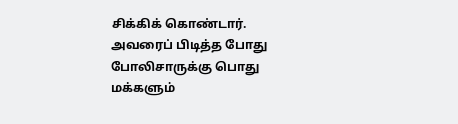சிக்கிக் கொண்டார். அவரைப் பிடித்த போது போலிசாருக்கு பொது மக்களும்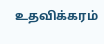உதவிக்கரம்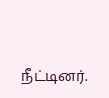நீட்டினர்.